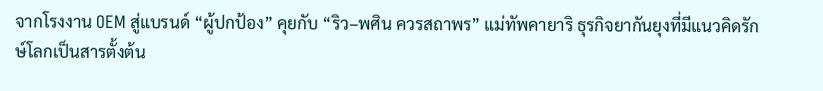จากโรงงาน OEM สู่แบรนด์ “ผู้ปกป้อง” คุยกับ “ริว–พศิน ควรสถาพร” แม่ทัพคายาริ ธุรกิจยากันยุงที่มีแนวคิดรักษ์โลกเป็นสารตั้งต้น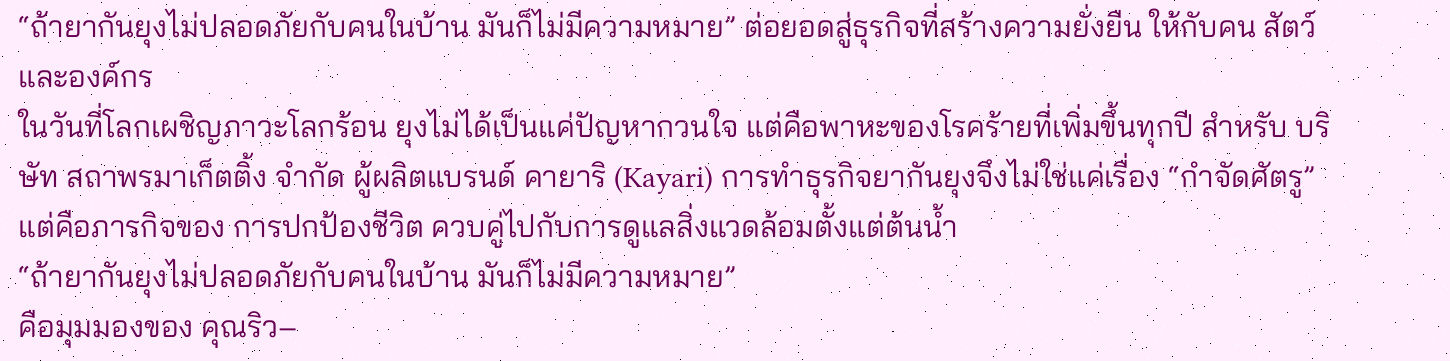“ถ้ายากันยุงไม่ปลอดภัยกับคนในบ้าน มันก็ไม่มีความหมาย” ต่อยอดสู่ธุรกิจที่สร้างความยั่งยืน ให้กับคน สัตว์ และองค์กร
ในวันที่โลกเผชิญภาวะโลกร้อน ยุงไม่ได้เป็นแค่ปัญหากวนใจ แต่คือพาหะของโรคร้ายที่เพิ่มขึ้นทุกปี สำหรับ บริษัท สถาพรมาเก็ตติ้ง จำกัด ผู้ผลิตแบรนด์ คายาริ (Kayari) การทำธุรกิจยากันยุงจึงไม่ใช่แค่เรื่อง “กำจัดศัตรู” แต่คือภารกิจของ การปกป้องชีวิต ควบคู่ไปกับการดูแลสิ่งแวดล้อมตั้งแต่ต้นน้ำ
“ถ้ายากันยุงไม่ปลอดภัยกับคนในบ้าน มันก็ไม่มีความหมาย”
คือมุมมองของ คุณริว–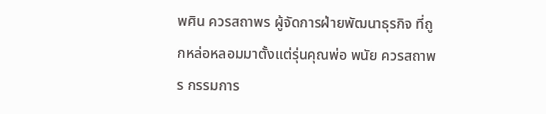พศิน ควรสถาพร ผู้จัดการฝ่ายพัฒนาธุรกิจ ที่ถูกหล่อหลอมมาตั้งแต่รุ่นคุณพ่อ พนัย ควรสถาพร กรรมการ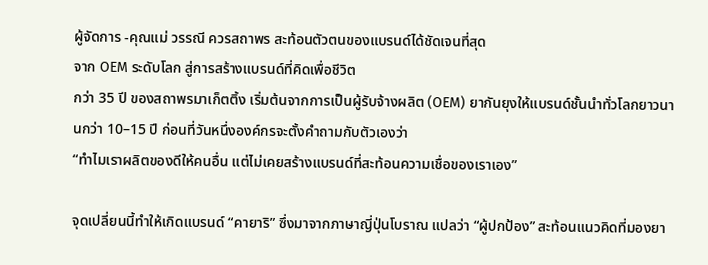ผู้จัดการ -คุณแม่ วรรณี ควรสถาพร สะท้อนตัวตนของแบรนด์ได้ชัดเจนที่สุด
จาก OEM ระดับโลก สู่การสร้างแบรนด์ที่คิดเพื่อชีวิต
กว่า 35 ปี ของสถาพรมาเก็ตติ้ง เริ่มต้นจากการเป็นผู้รับจ้างผลิต (OEM) ยากันยุงให้แบรนด์ชั้นนำทั่วโลกยาวนานกว่า 10–15 ปี ก่อนที่วันหนึ่งองค์กรจะตั้งคำถามกับตัวเองว่า
“ทำไมเราผลิตของดีให้คนอื่น แต่ไม่เคยสร้างแบรนด์ที่สะท้อนความเชื่อของเราเอง”

จุดเปลี่ยนนี้ทำให้เกิดแบรนด์ “คายาริ” ซึ่งมาจากภาษาญี่ปุ่นโบราณ แปลว่า “ผู้ปกป้อง” สะท้อนแนวคิดที่มองยา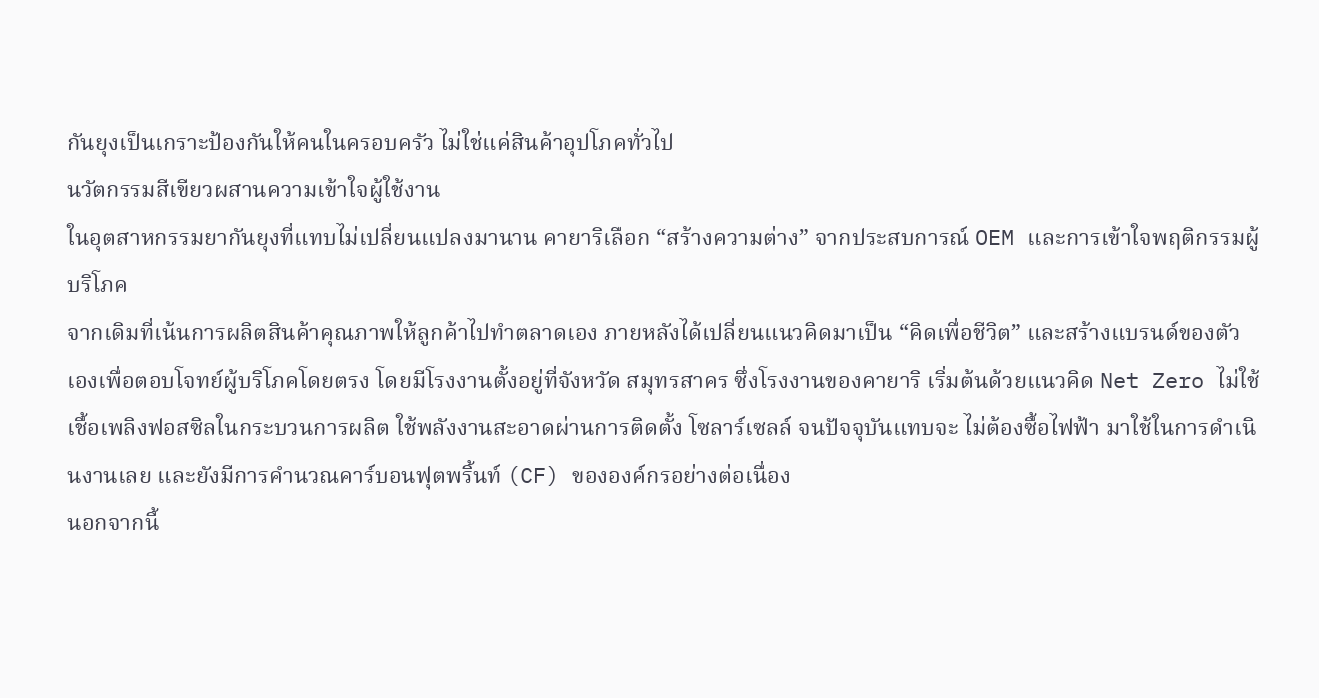กันยุงเป็นเกราะป้องกันให้คนในครอบครัว ไม่ใช่แค่สินค้าอุปโภคทั่วไป
นวัตกรรมสีเขียวผสานความเข้าใจผู้ใช้งาน
ในอุตสาหกรรมยากันยุงที่แทบไม่เปลี่ยนแปลงมานาน คายาริเลือก “สร้างความต่าง” จากประสบการณ์ OEM และการเข้าใจพฤติกรรมผู้บริโภค
จากเดิมที่เน้นการผลิตสินค้าคุณภาพให้ลูกค้าไปทำตลาดเอง ภายหลังได้เปลี่ยนแนวคิดมาเป็น “คิดเพื่อชีวิต” และสร้างแบรนด์ของตัวเองเพื่อตอบโจทย์ผู้บริโภคโดยตรง โดยมีโรงงานตั้งอยู่ที่จังหวัด สมุทรสาคร ซึ่งโรงงานของคายาริ เริ่มต้นด้วยแนวคิด Net Zero ไม่ใช้เชื้อเพลิงฟอสซิลในกระบวนการผลิต ใช้พลังงานสะอาดผ่านการติดตั้ง โซลาร์เซลล์ จนปัจจุบันแทบจะ ไม่ต้องซื้อไฟฟ้า มาใช้ในการดำเนินงานเลย และยังมีการคำนวณคาร์บอนฟุตพริ้นท์ (CF) ขององค์กรอย่างต่อเนื่อง
นอกจากนี้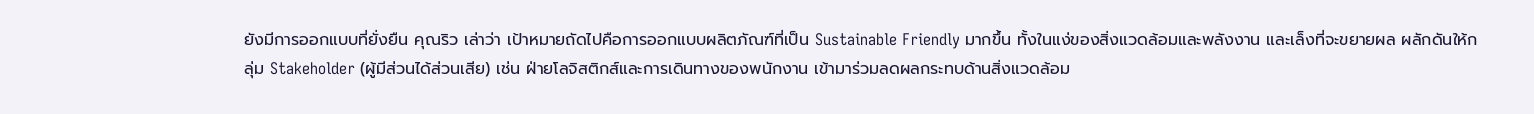ยังมีการออกแบบที่ยั่งยืน คุณริว เล่าว่า เป้าหมายถัดไปคือการออกแบบผลิตภัณฑ์ที่เป็น Sustainable Friendly มากขึ้น ทั้งในแง่ของสิ่งแวดล้อมและพลังงาน และเล็งที่จะขยายผล ผลักดันให้กลุ่ม Stakeholder (ผู้มีส่วนได้ส่วนเสีย) เช่น ฝ่ายโลจิสติกส์และการเดินทางของพนักงาน เข้ามาร่วมลดผลกระทบด้านสิ่งแวดล้อม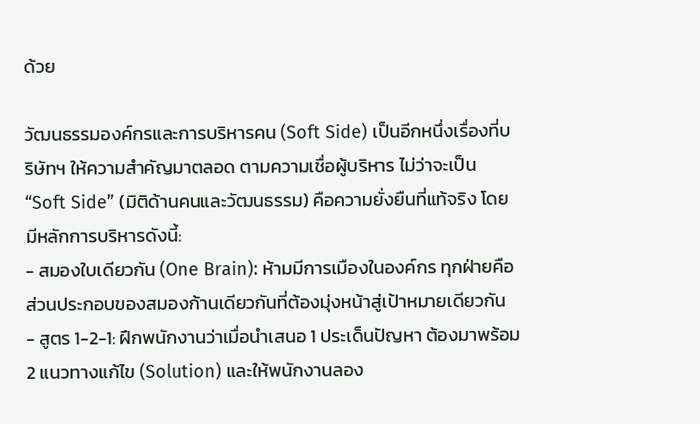ด้วย

วัฒนธรรมองค์กรและการบริหารคน (Soft Side) เป็นอีกหนึ่งเรื่องที่บริษัทฯ ให้ความสำคัญมาตลอด ตามความเชื่อผู้บริหาร ไม่ว่าจะเป็น “Soft Side” (มิติด้านคนและวัฒนธรรม) คือความยั่งยืนที่แท้จริง โดยมีหลักการบริหารดังนี้:
- สมองใบเดียวกัน (One Brain): ห้ามมีการเมืองในองค์กร ทุกฝ่ายคือส่วนประกอบของสมองก้านเดียวกันที่ต้องมุ่งหน้าสู่เป้าหมายเดียวกัน
- สูตร 1-2-1: ฝึกพนักงานว่าเมื่อนำเสนอ 1 ประเด็นปัญหา ต้องมาพร้อม 2 แนวทางแก้ไข (Solution) และให้พนักงานลอง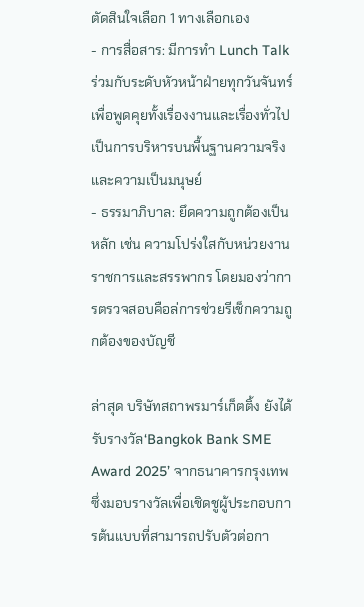ตัดสินใจเลือก 1 ทางเลือกเอง
- การสื่อสาร: มีการทำ Lunch Talk ร่วมกับระดับหัวหน้าฝ่ายทุกวันจันทร์ เพื่อพูดคุยทั้งเรื่องงานและเรื่องทั่วไป เป็นการบริหารบนพื้นฐานความจริงและความเป็นมนุษย์
- ธรรมาภิบาล: ยึดความถูกต้องเป็นหลัก เช่น ความโปร่งใสกับหน่วยงานราชการและสรรพากร โดยมองว่าการตรวจสอบคือล่การช่วยรีเช็กความถูกต้องของบัญชี

ล่าสุด บริษัทสถาพรมาร์เก็ตติ้ง ยังได้รับรางวัล‘Bangkok Bank SME Award 2025’ จากธนาคารกรุงเทพ ซึ่งมอบรางวัลเพื่อเชิดชูผู้ประกอบการต้นแบบที่สามารถปรับตัวต่อกา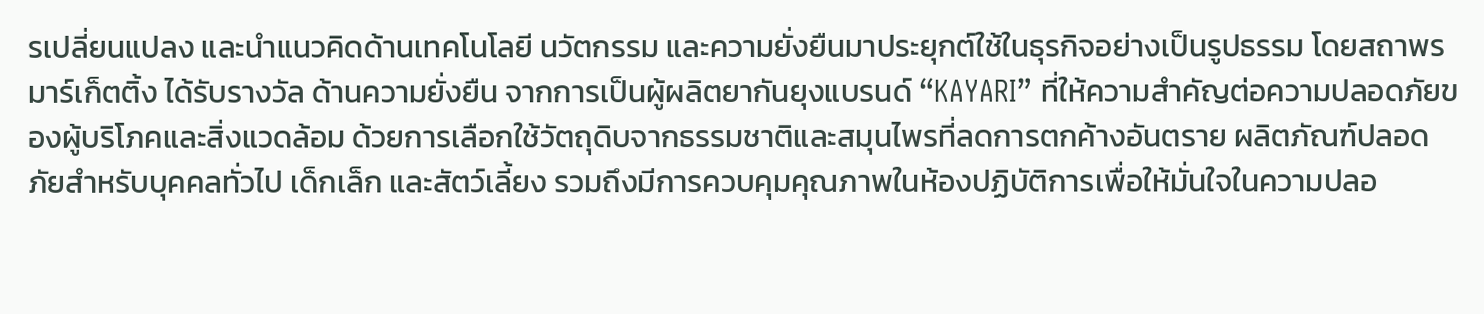รเปลี่ยนแปลง และนำแนวคิดด้านเทคโนโลยี นวัตกรรม และความยั่งยืนมาประยุกต์ใช้ในธุรกิจอย่างเป็นรูปธรรม โดยสถาพร มาร์เก็ตติ้ง ได้รับรางวัล ด้านความยั่งยืน จากการเป็นผู้ผลิตยากันยุงแบรนด์ “KAYARI” ที่ให้ความสำคัญต่อความปลอดภัยของผู้บริโภคและสิ่งแวดล้อม ด้วยการเลือกใช้วัตถุดิบจากธรรมชาติและสมุนไพรที่ลดการตกค้างอันตราย ผลิตภัณฑ์ปลอดภัยสำหรับบุคคลทั่วไป เด็กเล็ก และสัตว์เลี้ยง รวมถึงมีการควบคุมคุณภาพในห้องปฏิบัติการเพื่อให้มั่นใจในความปลอ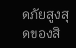ดภัยสูงสุดของสิ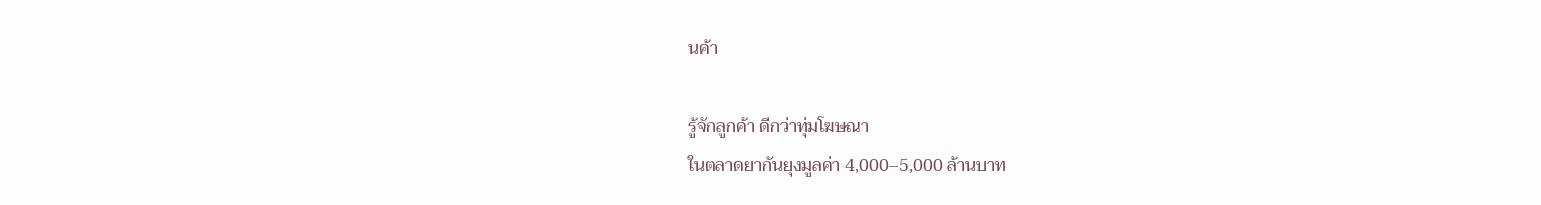นค้า

รู้จักลูกค้า ดีกว่าทุ่มโฆษณา
ในตลาดยากันยุงมูลค่า 4,000–5,000 ล้านบาท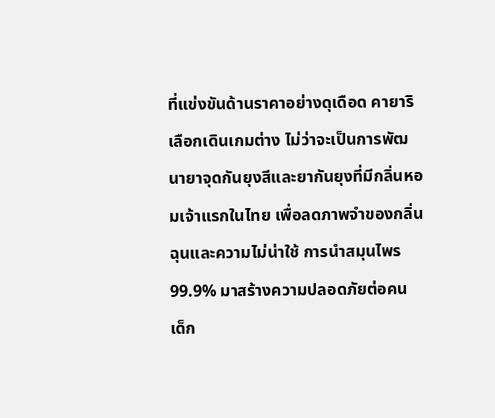ที่แข่งขันด้านราคาอย่างดุเดือด คายาริเลือกเดินเกมต่าง ไม่ว่าจะเป็นการพัฒนายาจุดกันยุงสีและยากันยุงที่มีกลิ่นหอมเจ้าแรกในไทย เพื่อลดภาพจำของกลิ่นฉุนและความไม่น่าใช้ การนำสมุนไพร 99.9% มาสร้างความปลอดภัยต่อคน เด็ก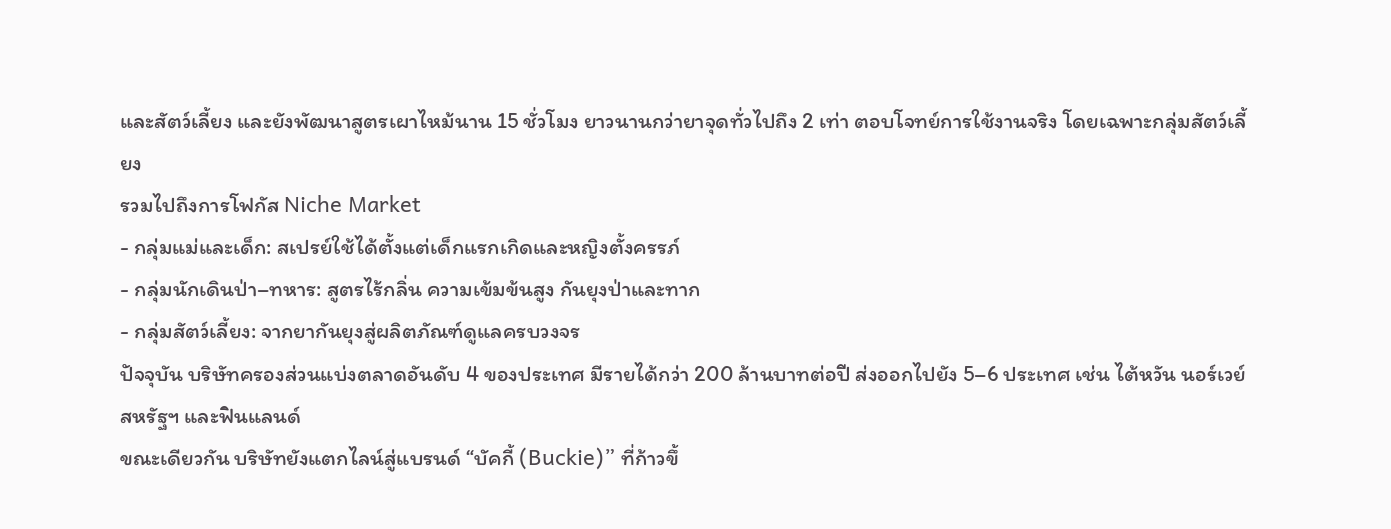และสัตว์เลี้ยง และยังพัฒนาสูตรเผาไหม้นาน 15 ชั่วโมง ยาวนานกว่ายาจุดทั่วไปถึง 2 เท่า ตอบโจทย์การใช้งานจริง โดยเฉพาะกลุ่มสัตว์เลี้ยง
รวมไปถึงการโฟกัส Niche Market
- กลุ่มแม่และเด็ก: สเปรย์ใช้ได้ตั้งแต่เด็กแรกเกิดและหญิงตั้งครรภ์
- กลุ่มนักเดินป่า–ทหาร: สูตรไร้กลิ่น ความเข้มข้นสูง กันยุงป่าและทาก
- กลุ่มสัตว์เลี้ยง: จากยากันยุงสู่ผลิตภัณฑ์ดูแลครบวงจร
ปัจจุบัน บริษัทครองส่วนแบ่งตลาดอันดับ 4 ของประเทศ มีรายได้กว่า 200 ล้านบาทต่อปี ส่งออกไปยัง 5–6 ประเทศ เช่น ไต้หวัน นอร์เวย์ สหรัฐฯ และฟินแลนด์
ขณะเดียวกัน บริษัทยังแตกไลน์สู่แบรนด์ “บัคกี้ (Buckie)” ที่ก้าวขึ้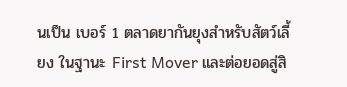นเป็น เบอร์ 1 ตลาดยากันยุงสำหรับสัตว์เลี้ยง ในฐานะ First Mover และต่อยอดสู่สิ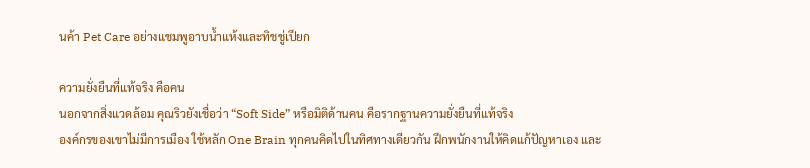นค้า Pet Care อย่างแชมพูอาบน้ำแห้งและทิชชู่เปียก

ความยั่งยืนที่แท้จริง คือคน
นอกจากสิ่งแวดล้อม คุณริวยังเชื่อว่า “Soft Side” หรือมิติด้านคน คือรากฐานความยั่งยืนที่แท้จริง
องค์กรของเขาไม่มีการเมือง ใช้หลัก One Brain ทุกคนคิดไปในทิศทางเดียวกัน ฝึกพนักงานให้คิดแก้ปัญหาเอง และ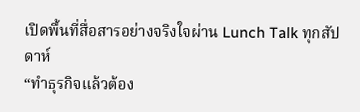เปิดพื้นที่สื่อสารอย่างจริงใจผ่าน Lunch Talk ทุกสัปดาห์
“ทำธุรกิจแล้วต้อง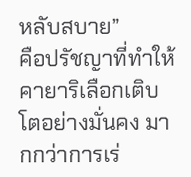หลับสบาย”
คือปรัชญาที่ทำให้คายาริเลือกเติบโตอย่างมั่นคง มากกว่าการเร่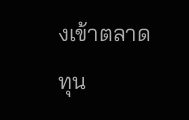งเข้าตลาดทุน